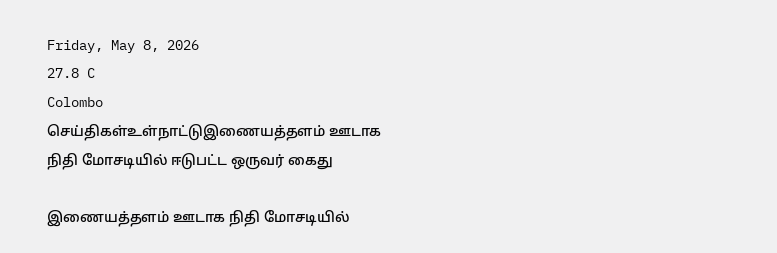Friday, May 8, 2026
27.8 C
Colombo
செய்திகள்உள்நாட்டுஇணையத்தளம் ஊடாக நிதி மோசடியில் ஈடுபட்ட ஒருவர் கைது

இணையத்தளம் ஊடாக நிதி மோசடியில்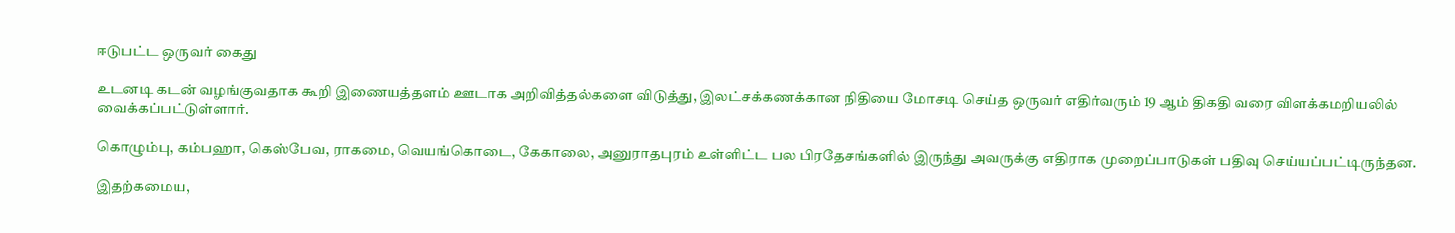ஈடுபட்ட ஒருவர் கைது

உடனடி கடன் வழங்குவதாக கூறி இணையத்தளம் ஊடாக அறிவித்தல்களை விடுத்து, இலட்சக்கணக்கான நிதியை மோசடி செய்த ஒருவர் எதிர்வரும் 19 ஆம் திகதி வரை விளக்கமறியலில் வைக்கப்பட்டுள்ளார்.

கொழும்பு, கம்பஹா, கெஸ்பேவ, ராகமை, வெயங்கொடை, கேகாலை, அனுராதபுரம் உள்ளிட்ட பல பிரதேசங்களில் இருந்து அவருக்கு எதிராக முறைப்பாடுகள் பதிவு செய்யப்பட்டிருந்தன.

இதற்கமைய,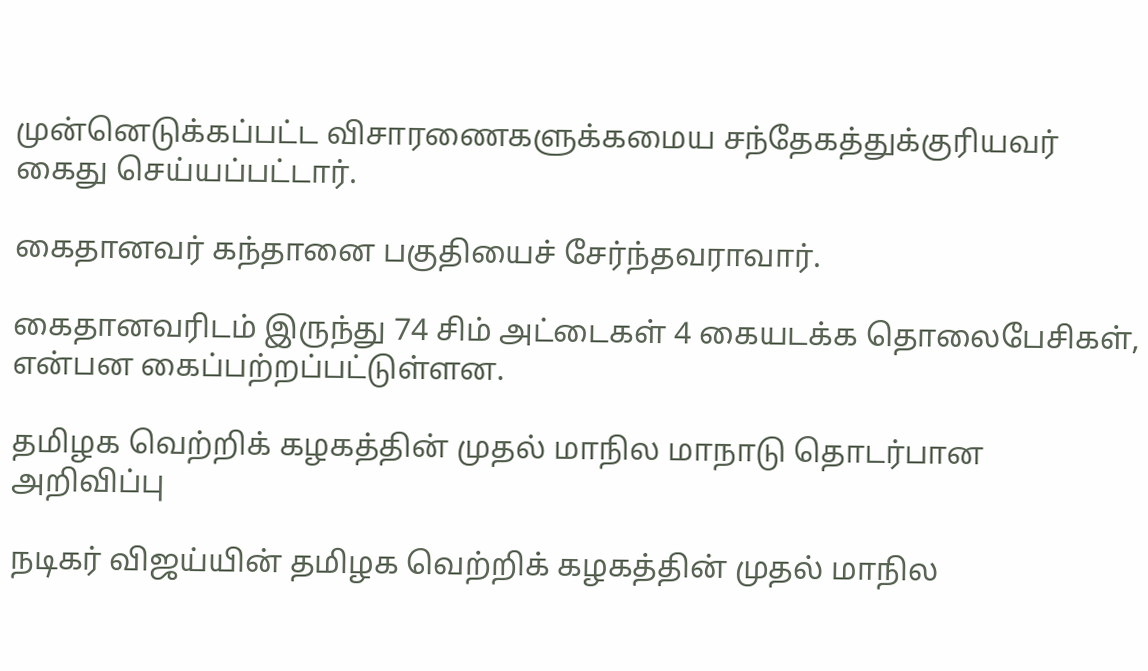முன்னெடுக்கப்பட்ட விசாரணைகளுக்கமைய சந்தேகத்துக்குரியவர் கைது செய்யப்பட்டார்.

கைதானவர் கந்தானை பகுதியைச் சேர்ந்தவராவார்.

கைதானவரிடம் இருந்து 74 சிம் அட்டைகள் 4 கையடக்க தொலைபேசிகள், என்பன கைப்பற்றப்பட்டுள்ளன.

தமிழக வெற்றிக் கழகத்தின் முதல் மாநில மாநாடு தொடர்பான அறிவிப்பு

நடிகர் விஜய்யின் தமிழக வெற்றிக் கழகத்தின் முதல் மாநில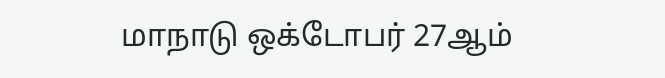மாநாடு ஒக்டோபர் 27ஆம்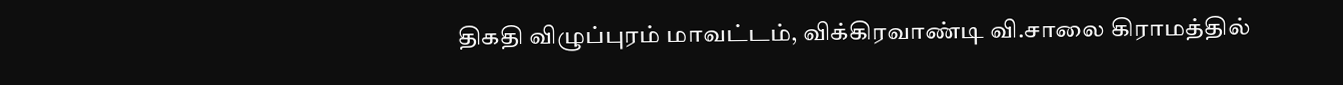திகதி விழுப்புரம் மாவட்டம், விக்கிரவாண்டி வி.சாலை கிராமத்தில்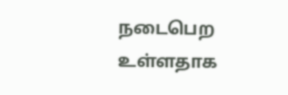நடைபெற உள்ளதாக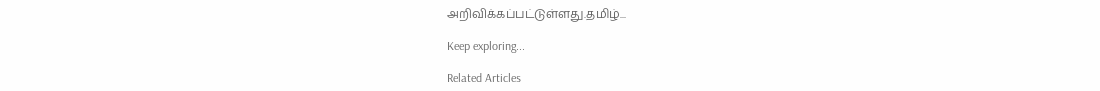அறிவிக்கப்பட்டுள்ளது.தமிழ்...

Keep exploring...

Related Articles